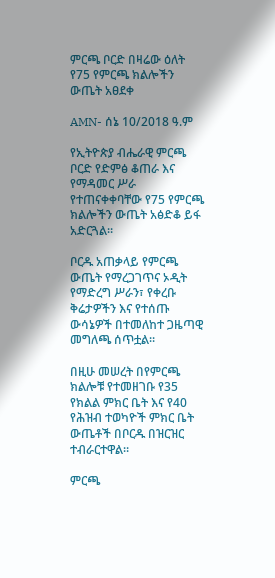ምርጫ ቦርድ በዛሬው ዕለት የ75 የምርጫ ክልሎችን ውጤት አፀደቀ

AMN- ሰኔ 10/2018 ዓ.ም

የኢትዮጵያ ብሔራዊ ምርጫ ቦርድ የድምፅ ቆጠራ እና የማዳመር ሥራ የተጠናቀቀባቸው የ75 የምርጫ ክልሎችን ውጤት አፅድቆ ይፋ አድርጓል።

ቦርዱ አጠቃላይ የምርጫ ውጤት የማረጋገጥና ኦዲት የማድረግ ሥራን፣ የቀረቡ ቅሬታዎችን እና የተሰጡ ውሳኔዎች በተመለከተ ጋዜጣዊ መግለጫ ሰጥቷል።

በዚሁ መሠረት በየምርጫ ክልሎቹ የተመዘገቡ የ35 የክልል ምክር ቤት እና የ40 የሕዝብ ተወካዮች ምክር ቤት ውጤቶች በቦርዱ በዝርዝር ተብራርተዋል።

ምርጫ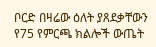ቦርድ በዛሬው ዕለት ያጸደቃቸውን የ75 የምርጫ ክልሎች ውጤት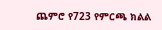ጨምሮ የ723 የምርጫ ክልል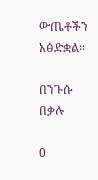ውጤቶችን አፅድቋል፡፡

በንጉሱ በቃሉ

0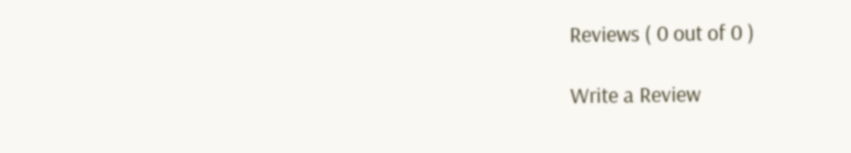Reviews ( 0 out of 0 )

Write a Review